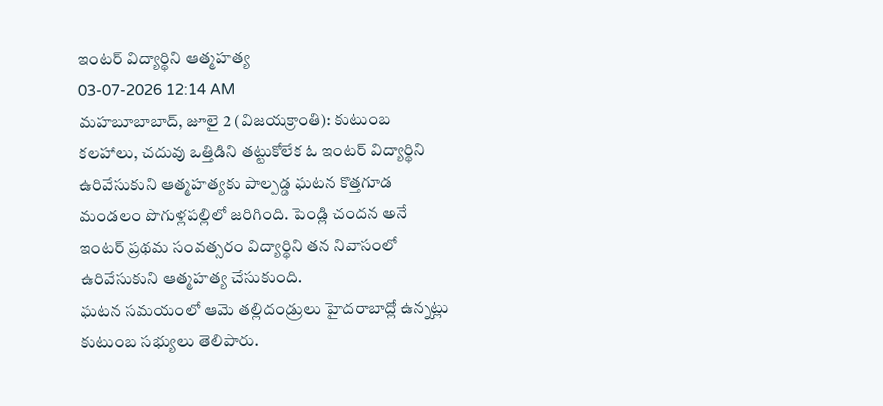ఇంటర్ విద్యార్థిని ఆత్మహత్య
03-07-2026 12:14 AM
మహబూబాబాద్, జూలై 2 (విజయక్రాంతి): కుటుంబ కలహాలు, చదువు ఒత్తిడిని తట్టుకోలేక ఓ ఇంటర్ విద్యార్థిని ఉరివేసుకుని ఆత్మహత్యకు పాల్పడ్డ ఘటన కొత్తగూడ మండలం పొగుళ్లపల్లిలో జరిగింది. పెండ్లి చందన అనే ఇంటర్ ప్రథమ సంవత్సరం విద్యార్థిని తన నివాసంలో ఉరివేసుకుని ఆత్మహత్య చేసుకుంది.
ఘటన సమయంలో ఆమె తల్లిదండ్రులు హైదరాబాద్లో ఉన్నట్లు కుటుంబ సభ్యులు తెలిపారు.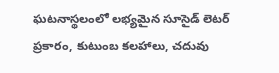ఘటనాస్థలంలో లభ్యమైన సూసైడ్ లెటర్ ప్రకారం, కుటుంబ కలహాలు, చదువు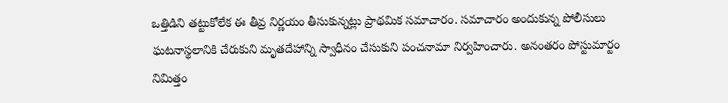ఒత్తిడిని తట్టుకోలేక ఈ తీవ్ర నిర్ణయం తీసుకున్నట్లు ప్రాథమిక సమాచారం. సమాచారం అందుకున్న పోలీసులు ఘటనాస్థలానికి చేరుకుని మృతదేహాన్ని స్వాధీనం చేసుకుని పంచనామా నిర్వహించారు. అనంతరం పోస్టుమార్టం నిమిత్తం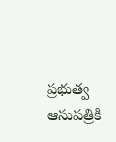ప్రభుత్వ ఆసుపత్రికి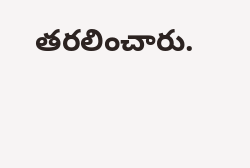తరలించారు.